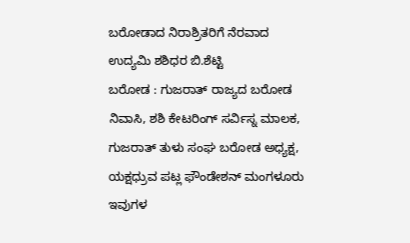ಬರೋಡಾದ ನಿರಾಶ್ರಿತರಿಗೆ ನೆರವಾದ ಉದ್ಯಮಿ ಶಶಿಧರ ಬಿ.ಶೆಟ್ಟಿ
ಬರೋಡ : ಗುಜರಾತ್ ರಾಜ್ಯದ ಬರೋಡ ನಿವಾಸಿ, ಶಶಿ ಕೇಟರಿಂಗ್ ಸರ್ವಿಸ್ನ ಮಾಲಕ, ಗುಜರಾತ್ ತುಳು ಸಂಘ ಬರೋಡ ಅಧ್ಯಕ್ಷ, ಯಕ್ಷಧ್ರುವ ಪಟ್ಲ ಫೌಂಡೇಶನ್ ಮಂಗಳೂರು ಇವುಗಳ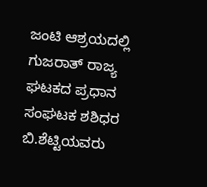ಜಂಟಿ ಆಶ್ರಯದಲ್ಲಿ ಗುಜರಾತ್ ರಾಜ್ಯ ಘಟಕದ ಪ್ರಧಾನ ಸಂಘಟಕ ಶಶಿಧರ ಬಿ.ಶೆಟ್ಟಿಯವರು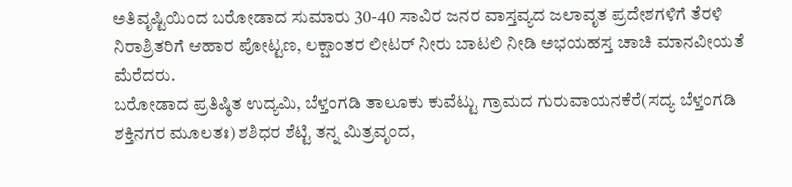ಅತಿವೃಷ್ಟಿಯಿಂದ ಬರೋಡಾದ ಸುಮಾರು 30-40 ಸಾವಿರ ಜನರ ವಾಸ್ತವ್ಯದ ಜಲಾವೃತ ಪ್ರದೇಶಗಳಿಗೆ ತೆರಳಿ ನಿರಾಶ್ರಿತರಿಗೆ ಆಹಾರ ಪೋಟ್ಟಣ, ಲಕ್ಷಾಂತರ ಲೀಟರ್ ನೀರು ಬಾಟಲಿ ನೀಡಿ ಅಭಯಹಸ್ತ ಚಾಚಿ ಮಾನವೀಯತೆ ಮೆರೆದರು.
ಬರೋಡಾದ ಪ್ರತಿಷ್ಠಿತ ಉದ್ಯಮಿ, ಬೆಳ್ತಂಗಡಿ ತಾಲೂಕು ಕುವೆಟ್ಟು ಗ್ರಾಮದ ಗುರುವಾಯನಕೆರೆ(ಸದ್ಯ ಬೆಳ್ತಂಗಡಿ ಶಕ್ತಿನಗರ ಮೂಲತಃ) ಶಶಿಧರ ಶೆಟ್ಟಿ ತನ್ನ ಮಿತ್ರವೃಂದ,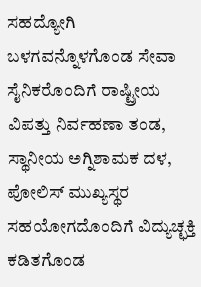ಸಹದ್ಯೋಗಿ ಬಳಗವನ್ನೊಳಗೊಂಡ ಸೇವಾ ಸೈನಿಕರೊಂದಿಗೆ ರಾಷ್ಟ್ರೀಯ ವಿಪತ್ತು ನಿರ್ವಹಣಾ ತಂಡ, ಸ್ಥಾನೀಯ ಅಗ್ನಿಶಾಮಕ ದಳ, ಪೋಲಿಸ್ ಮುಖ್ಯಸ್ಥರ ಸಹಯೋಗದೊಂದಿಗೆ ವಿದ್ಯುಚ್ಛಕ್ತಿ ಕಡಿತಗೊಂಡ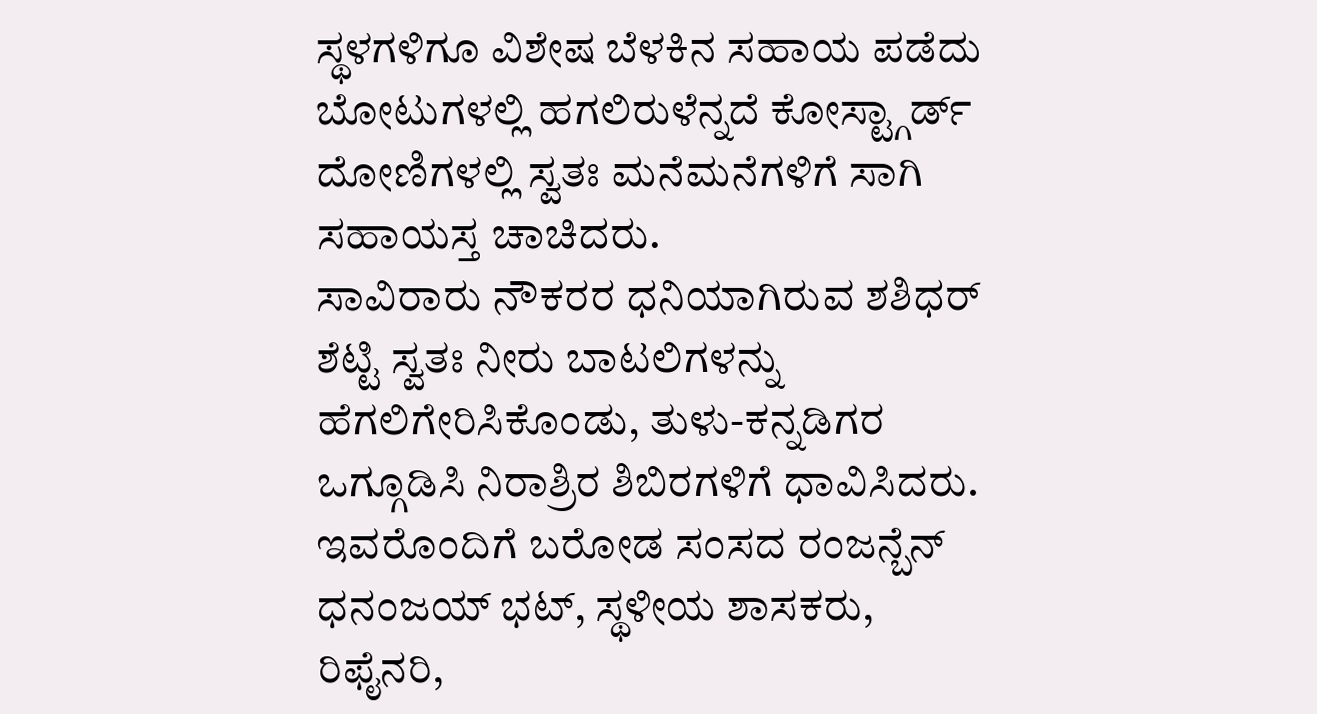ಸ್ಥಳಗಳಿಗೂ ವಿಶೇಷ ಬೆಳಕಿನ ಸಹಾಯ ಪಡೆದು ಬೋಟುಗಳಲ್ಲಿ ಹಗಲಿರುಳೆನ್ನದೆ ಕೋಸ್ಟ್ಗಾರ್ಡ್ ದೋಣಿಗಳಲ್ಲಿ ಸ್ವತಃ ಮನೆಮನೆಗಳಿಗೆ ಸಾಗಿ ಸಹಾಯಸ್ತ ಚಾಚಿದರು.
ಸಾವಿರಾರು ನೌಕರರ ಧನಿಯಾಗಿರುವ ಶಶಿಧರ್ ಶೆಟ್ಟಿ ಸ್ವತಃ ನೀರು ಬಾಟಲಿಗಳನ್ನು ಹೆಗಲಿಗೇರಿಸಿಕೊಂಡು, ತುಳು-ಕನ್ನಡಿಗರ ಒಗ್ಗೂಡಿಸಿ ನಿರಾಶ್ರಿರ ಶಿಬಿರಗಳಿಗೆ ಧಾವಿಸಿದರು. ಇವರೊಂದಿಗೆ ಬರೋಡ ಸಂಸದ ರಂಜನ್ಬೆನ್ ಧನಂಜಯ್ ಭಟ್, ಸ್ಥಳೀಯ ಶಾಸಕರು, ರಿಫೈನರಿ,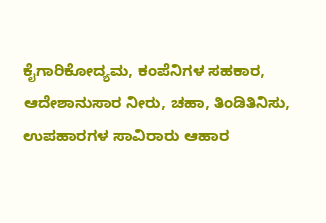ಕೈಗಾರಿಕೋದ್ಯಮ, ಕಂಪೆನಿಗಳ ಸಹಕಾರ, ಆದೇಶಾನುಸಾರ ನೀರು, ಚಹಾ, ತಿಂಡಿತಿನಿಸು, ಉಪಹಾರಗಳ ಸಾವಿರಾರು ಆಹಾರ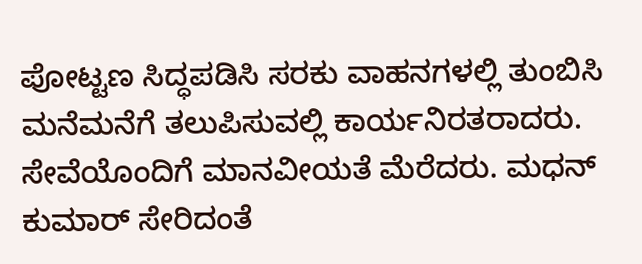ಪೋಟ್ಟಣ ಸಿದ್ಧಪಡಿಸಿ ಸರಕು ವಾಹನಗಳಲ್ಲಿ ತುಂಬಿಸಿ ಮನೆಮನೆಗೆ ತಲುಪಿಸುವಲ್ಲಿ ಕಾರ್ಯನಿರತರಾದರು. ಸೇವೆಯೊಂದಿಗೆ ಮಾನವೀಯತೆ ಮೆರೆದರು. ಮಧನ್ ಕುಮಾರ್ ಸೇರಿದಂತೆ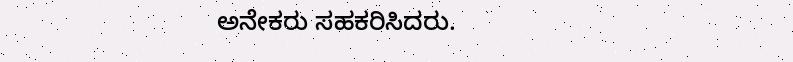ಅನೇಕರು ಸಹಕರಿಸಿದರು.